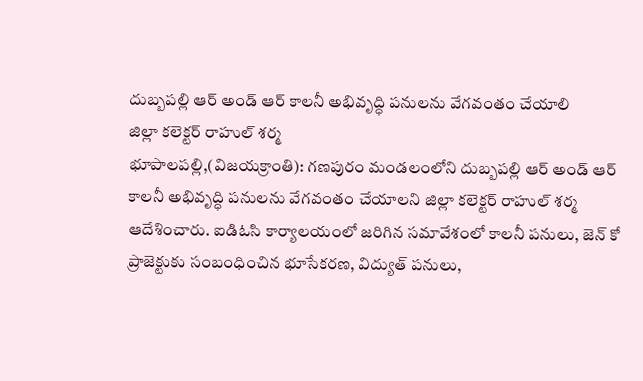దుబ్బపల్లి ఆర్ అండ్ ఆర్ కాలనీ అభివృద్ధి పనులను వేగవంతం చేయాలి
జిల్లా కలెక్టర్ రాహుల్ శర్మ
భూపాలపల్లి,(విజయక్రాంతి): గణపురం మండలంలోని దుబ్బపల్లి ఆర్ అండ్ ఆర్ కాలనీ అభివృద్ధి పనులను వేగవంతం చేయాలని జిల్లా కలెక్టర్ రాహుల్ శర్మ ఆదేశించారు. ఐడిఓసి కార్యాలయంలో జరిగిన సమావేశంలో కాలనీ పనులు, జెన్ కో ప్రాజెక్టుకు సంబంధించిన భూసేకరణ, విద్యుత్ పనులు,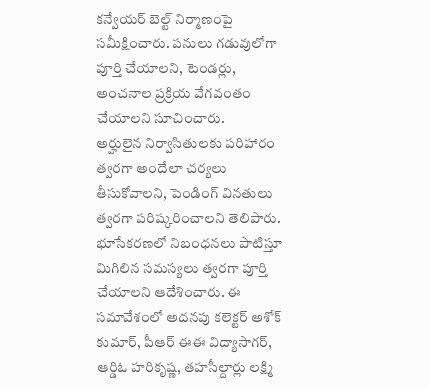కన్వేయర్ బెల్ట్ నిర్మాణంపై సమీక్షించారు. పనులు గడువులోగా పూర్తి చేయాలని, టెండర్లు, అంచనాల ప్రక్రియ వేగవంతం చేయాలని సూచించారు.
అర్హులైన నిర్వాసితులకు పరిహారం త్వరగా అందేలా చర్యలు తీసుకోవాలని, పెండింగ్ వినతులు త్వరగా పరిష్కరించాలని తెలిపారు. భూసేకరణలో నిబంధనలు పాటిస్తూ మిగిలిన సమస్యలు త్వరగా పూర్తి చేయాలని ఆదేశించారు. ఈ సమావేశంలో అదనపు కలెక్టర్ అశోక్ కుమార్, పీఆర్ ఈఈ విద్యాసాగర్, ఆర్డిఓ హరికృష్ణ, తహసీల్దార్లు లక్ష్మి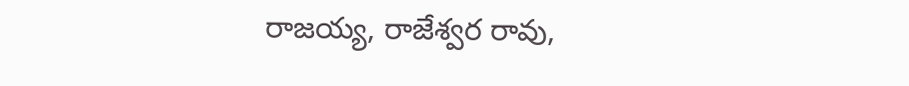రాజయ్య, రాజేశ్వర రావు,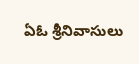ఏఓ శ్రీనివాసులు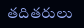తదితరులు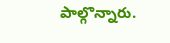పాల్గొన్నారు.